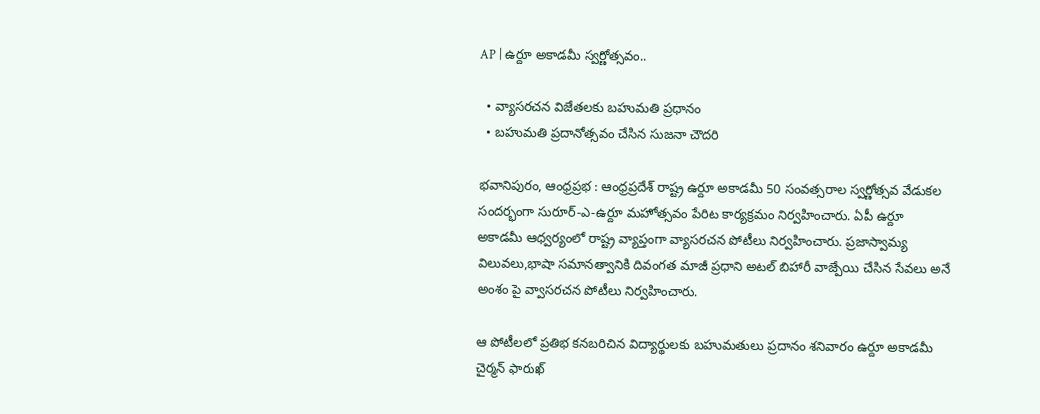AP | ఉర్దూ అకాడమీ స్వర్ణోత్సవం..

  • వ్యాసరచన విజేతలకు బహుమతి ప్రధానం
  • బ‌హుమతి ప్రదానోత్సవం చేసిన సుజ‌నా చౌద‌రి

భవానిపురం, ఆంధ్రప్రభ : ఆంధ్ర‌ప్రదేశ్ రాష్ట్ర ఉర్దూ అకాడమీ 50 సంవత్సరాల స్వర్ణోత్సవ వేడుకల సందర్భంగా సురూర్-ఎ-ఉర్దూ మహోత్సవం పేరిట కార్య‌క్ర‌మం నిర్వ‌హించారు. ఏపీ ఉర్దూ అకాడ‌మీ ఆధ్వ‌ర్యంలో రాష్ట్ర వ్యాప్తంగా వ్యాసరచన పోటీలు నిర్వ‌హించారు. ప్రజాస్వామ్య విలువలు,భాషా సమానత్వానికి దివంగత మాజీ ప్ర‌ధాని అటల్ బిహారీ వాజ్పేయి చేసిన సేవ‌లు అనే అంశం పై వ్వాస‌ర‌చ‌న పోటీలు నిర్వ‌హించారు.

ఆ పోటీల‌లో ప్రతిభ కనబరిచిన విద్యార్థులకు బహుమతులు ప్రదానం శనివారం ఉర్దూ అకాడ‌మీ చైర్మ‌న్ ఫారుఖ్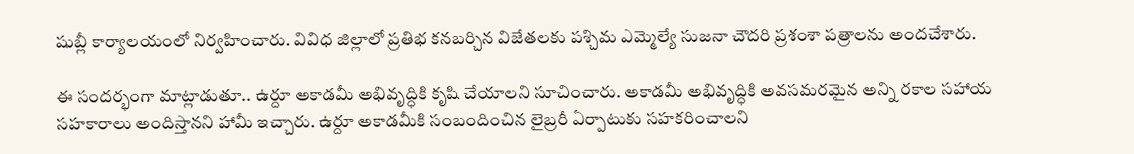షుబ్లీ కార్యాల‌యంలో నిర్వ‌హించారు. వివిధ జిల్లాలో ప్ర‌తిభ క‌న‌బ‌ర్చిన విజేత‌ల‌కు ప‌శ్చిమ ఎమ్మెల్యే సుజ‌నా చౌద‌రి ప్ర‌శంశా ప‌త్రాల‌ను అంద‌చేశారు.

ఈ సంద‌ర్భంగా మాట్లాడుతూ.. ఉర్దూ అకాడ‌మీ అభివృద్ధికి కృషి చేయాల‌ని సూచించారు. అకాడ‌మీ అభివృద్ధికి అవ‌స‌మర‌మైన అన్ని ర‌కాల స‌హాయ స‌హ‌కారాలు అందిస్తాన‌ని హామీ ఇచ్చారు. ఉర్దూ అకాడ‌మీకి సంబందించిన లైబ్ర‌రీ ఏర్పాటుకు సహ‌క‌రించాల‌ని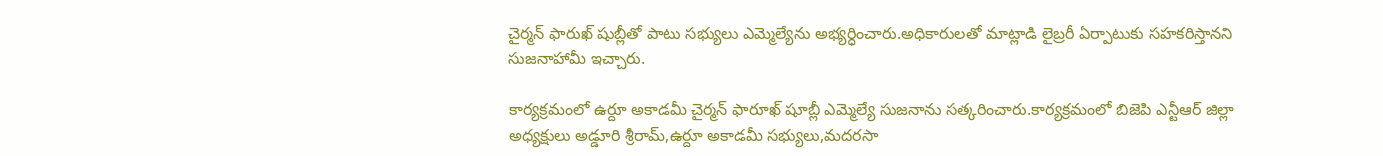చైర్మ‌న్ ఫారుఖ్ షుబ్లీతో పాటు స‌భ్యులు ఎమ్మెల్యేను అభ్య‌ర్ధించారు.అధికారుల‌తో మాట్లాడి లైబ్ర‌రీ ఏర్పాటుకు స‌హ‌క‌రిస్తాన‌ని సుజ‌నాహామీ ఇచ్చారు.

కార్యక్రమంలో ఉర్దూ అకాడమీ చైర్మన్ ఫారూఖ్ షూబ్లీ ఎమ్మెల్యే సుజనాను సత్కరించారు.కార్యక్రమంలో బిజెపి ఎన్టీఆర్ జిల్లా అధ్యక్షులు అడ్డూరి శ్రీరామ్,ఉర్దూ అకాడమీ సభ్యులు,మదరసా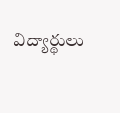విద్యార్థులు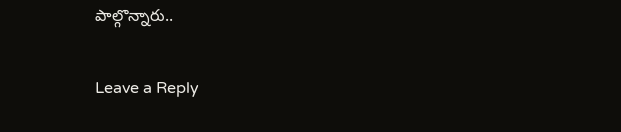పాల్గొన్నారు..

Leave a Reply